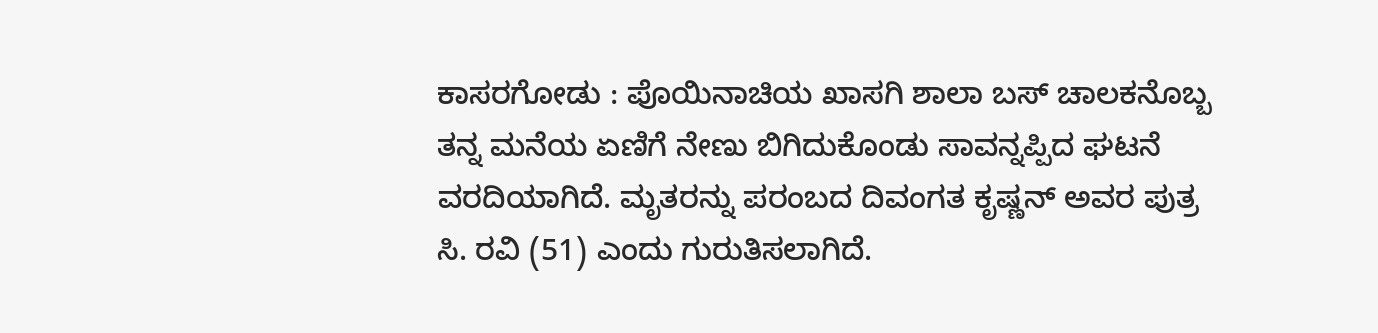ಕಾಸರಗೋಡು : ಪೊಯಿನಾಚಿಯ ಖಾಸಗಿ ಶಾಲಾ ಬಸ್ ಚಾಲಕನೊಬ್ಬ ತನ್ನ ಮನೆಯ ಏಣಿಗೆ ನೇಣು ಬಿಗಿದುಕೊಂಡು ಸಾವನ್ನಪ್ಪಿದ ಘಟನೆ ವರದಿಯಾಗಿದೆ. ಮೃತರನ್ನು ಪರಂಬದ ದಿವಂಗತ ಕೃಷ್ಣನ್ ಅವರ ಪುತ್ರ ಸಿ. ರವಿ (51) ಎಂದು ಗುರುತಿಸಲಾಗಿದೆ.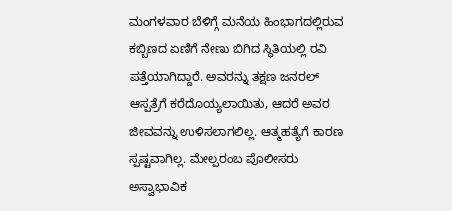ಮಂಗಳವಾರ ಬೆಳಿಗ್ಗೆ ಮನೆಯ ಹಿಂಭಾಗದಲ್ಲಿರುವ ಕಬ್ಬಿಣದ ಏಣಿಗೆ ನೇಣು ಬಿಗಿದ ಸ್ಥಿತಿಯಲ್ಲಿ ರವಿ ಪತ್ತೆಯಾಗಿದ್ದಾರೆ. ಅವರನ್ನು ತಕ್ಷಣ ಜನರಲ್ ಆಸ್ಪತ್ರೆಗೆ ಕರೆದೊಯ್ಯಲಾಯಿತು, ಆದರೆ ಅವರ ಜೀವವನ್ನು ಉಳಿಸಲಾಗಲಿಲ್ಲ. ಆತ್ಮಹತ್ಯೆಗೆ ಕಾರಣ ಸ್ಪಷ್ಟವಾಗಿಲ್ಲ. ಮೇಲ್ಪರಂಬ ಪೊಲೀಸರು ಅಸ್ವಾಭಾವಿಕ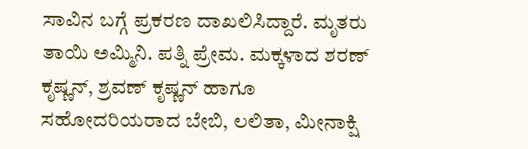ಸಾವಿನ ಬಗ್ಗೆ ಪ್ರಕರಣ ದಾಖಲಿಸಿದ್ದಾರೆ. ಮೃತರು ತಾಯಿ ಅಮ್ಮಿನಿ. ಪತ್ನಿ ಪ್ರೇಮ. ಮಕ್ಕಳಾದ ಶರಣ್ ಕೃಷ್ಣನ್, ಶ್ರವಣ್ ಕೃಷ್ಣನ್ ಹಾಗೂ ಸಹೋದರಿಯರಾದ ಬೇಬಿ, ಲಲಿತಾ, ಮೀನಾಕ್ಷಿ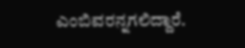ಎಂಬಿವರನ್ನಗಲಿದ್ದಾರೆ.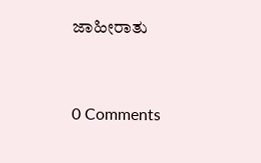ಜಾಹೀರಾತು


0 Comments